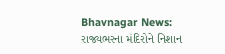Bhavnagar News: રાજ્યભરના મંદિરોને નિશાન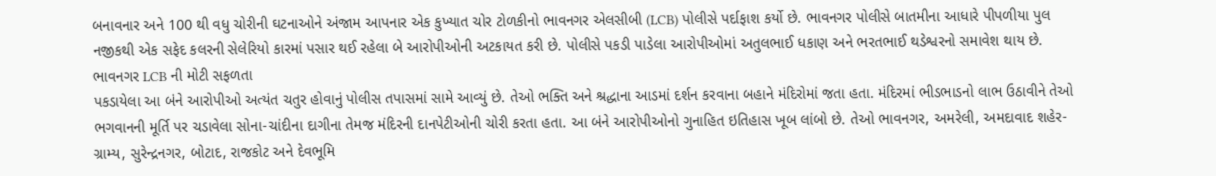બનાવનાર અને 100 થી વધુ ચોરીની ઘટનાઓને અંજામ આપનાર એક કુખ્યાત ચોર ટોળકીનો ભાવનગર એલસીબી (LCB) પોલીસે પર્દાફાશ કર્યો છે. ભાવનગર પોલીસે બાતમીના આધારે પીપળીયા પુલ નજીકથી એક સફેદ કલરની સેલેરિયો કારમાં પસાર થઈ રહેલા બે આરોપીઓની અટકાયત કરી છે. પોલીસે પકડી પાડેલા આરોપીઓમાં અતુલભાઈ ધકાણ અને ભરતભાઈ થડેશ્વરનો સમાવેશ થાય છે.
ભાવનગર LCB ની મોટી સફળતા
પકડાયેલા આ બંને આરોપીઓ અત્યંત ચતુર હોવાનું પોલીસ તપાસમાં સામે આવ્યું છે. તેઓ ભક્તિ અને શ્રદ્ધાના આડમાં દર્શન કરવાના બહાને મંદિરોમાં જતા હતા. મંદિરમાં ભીડભાડનો લાભ ઉઠાવીને તેઓ ભગવાનની મૂર્તિ પર ચડાવેલા સોના-ચાંદીના દાગીના તેમજ મંદિરની દાનપેટીઓની ચોરી કરતા હતા. આ બંને આરોપીઓનો ગુનાહિત ઇતિહાસ ખૂબ લાંબો છે. તેઓ ભાવનગર, અમરેલી, અમદાવાદ શહેર-ગ્રામ્ય, સુરેન્દ્રનગર, બોટાદ, રાજકોટ અને દેવભૂમિ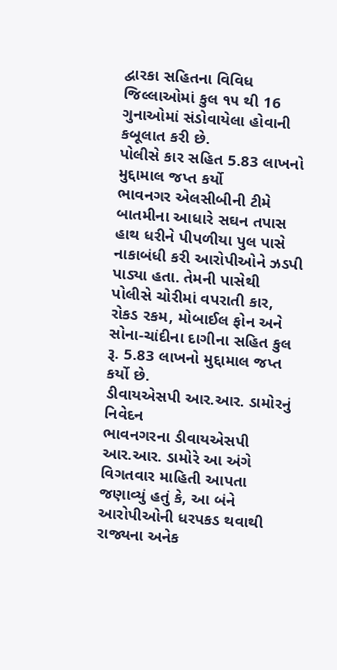દ્વારકા સહિતના વિવિધ જિલ્લાઓમાં કુલ ૧૫ થી 16 ગુનાઓમાં સંડોવાયેલા હોવાની કબૂલાત કરી છે.
પોલીસે કાર સહિત 5.83 લાખનો મુદ્દામાલ જપ્ત કર્યો
ભાવનગર એલસીબીની ટીમે બાતમીના આધારે સઘન તપાસ હાથ ધરીને પીપળીયા પુલ પાસે નાકાબંધી કરી આરોપીઓને ઝડપી પાડ્યા હતા. તેમની પાસેથી પોલીસે ચોરીમાં વપરાતી કાર, રોકડ રકમ, મોબાઈલ ફોન અને સોના-ચાંદીના દાગીના સહિત કુલ રૂ. 5.83 લાખનો મુદ્દામાલ જપ્ત કર્યો છે.
ડીવાયએસપી આર.આર. ડામોરનું નિવેદન
ભાવનગરના ડીવાયએસપી આર.આર. ડામોરે આ અંગે વિગતવાર માહિતી આપતા જણાવ્યું હતું કે, આ બંને આરોપીઓની ધરપકડ થવાથી રાજ્યના અનેક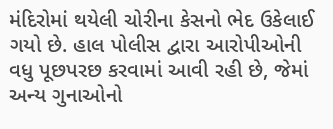મંદિરોમાં થયેલી ચોરીના કેસનો ભેદ ઉકેલાઈ ગયો છે. હાલ પોલીસ દ્વારા આરોપીઓની વધુ પૂછપરછ કરવામાં આવી રહી છે, જેમાં અન્ય ગુનાઓનો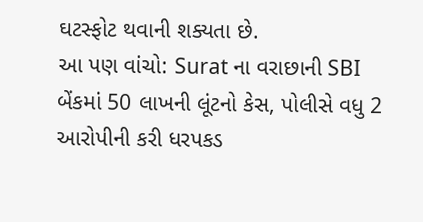ઘટસ્ફોટ થવાની શક્યતા છે.
આ પણ વાંચો: Surat ના વરાછાની SBI બેંકમાં 50 લાખની લૂંટનો કેસ, પોલીસે વધુ 2 આરોપીની કરી ધરપકડ